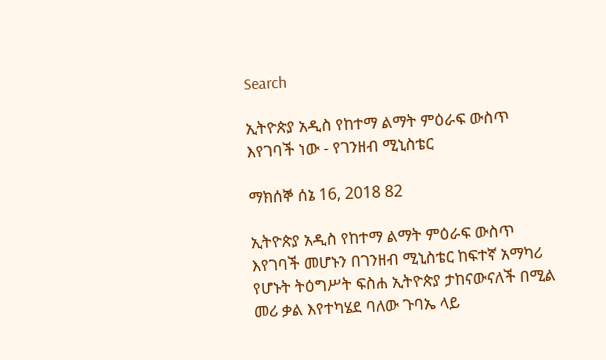Search

ኢትዮጵያ አዲስ የከተማ ልማት ምዕራፍ ውስጥ እየገባች ነው - የገንዘብ ሚኒስቴር

ማክሰኞ ሰኔ 16, 2018 82

ኢትዮጵያ አዲስ የከተማ ልማት ምዕራፍ ውስጥ እየገባች መሆኑን በገንዘብ ሚኒስቴር ከፍተኛ አማካሪ የሆኑት ትዕግሥት ፍስሐ ኢትዮጵያ ታከናውናለች በሚል መሪ ቃል እየተካሄደ ባለው ጉባኤ ላይ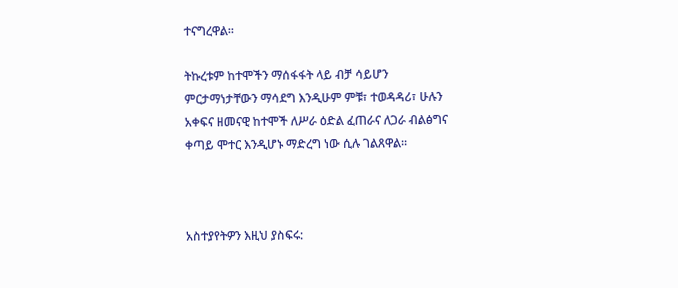ተናግረዋል።

ትኩረቱም ከተሞችን ማሰፋፋት ላይ ብቻ ሳይሆን ምርታማነታቸውን ማሳደግ እንዲሁም ምቹ፣ ተወዳዳሪ፣ ሁሉን አቀፍና ዘመናዊ ከተሞች ለሥራ ዕድል ፈጠራና ለጋራ ብልፅግና ቀጣይ ሞተር እንዲሆኑ ማድረግ ነው ሲሉ ገልጸዋል።



አስተያየትዎን እዚህ ያስፍሩ: